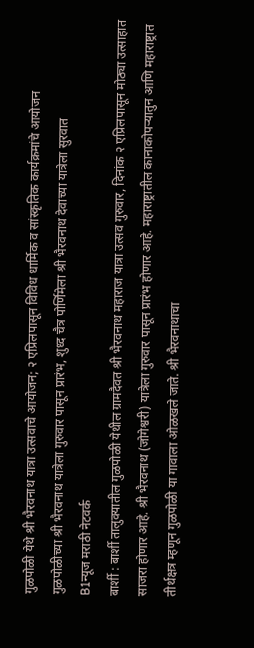गुळपोळी येथे श्री भैरवनाथ यात्रा उत्सवाचे आयोजन; २ एप्रिलपासून विविध धार्मिक व सांस्कृतिक कार्यक्रमांचे आयोजन
गुळपोळीच्या श्री भैरवनाथ यात्रेला गुरुवार पासून प्रारंभ, शुध्द चैत्र पोर्णिमेला श्री भैरवनाथ देवाच्या यात्रेला सुरवात
B1न्यूज मराठी नेटवर्क
बार्शी : बार्शी तालुक्यातील गुळपोळी येथील ग्रामदैवत श्री भैरवनाथ महाराज यात्रा उत्सव गुरुवार, दिनांक २ एप्रिलपासून मोठ्या उत्साहात साजरा होणार आहे. श्री भैरवनाथ (जोगेश्वरी) यात्रेला गुरुवार पासून प्रारंभ होणार आहे. महाराष्ट्रातील कानाकोपऱ्यातुन आणि महाराष्ट्रात तीर्थक्षत्र म्हणून गुळपोळी या गावाला ओळखले जाते. श्री भैरवनाथाचा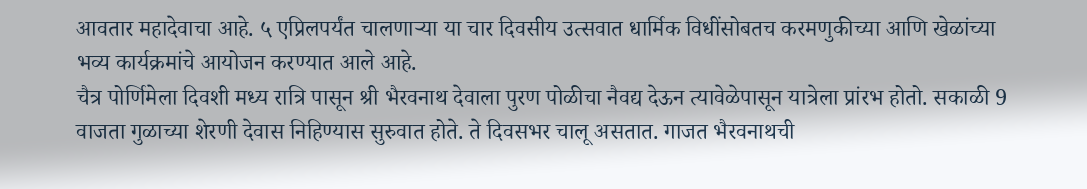आवतार महादेवाचा आहे. ५ एप्रिलपर्यंत चालणाऱ्या या चार दिवसीय उत्सवात धार्मिक विधींसोबतच करमणुकीच्या आणि खेळांच्या भव्य कार्यक्रमांचे आयोजन करण्यात आले आहे.
चैत्र पोर्णिमेला दिवशी मध्य रात्रि पासून श्री भैरवनाथ देवाला पुरण पोळीचा नैवद्य देऊन त्यावेळेपासून यात्रेला प्रांरभ होतो. सकाळी 9 वाजता गुळाच्या शेरणी देवास निहिण्यास सुरुवात होते. ते दिवसभर चालू असतात. गाजत भैरवनाथची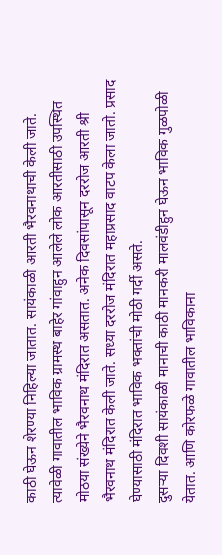काठी घेऊन शेरण्या निहिल्या जातात. सायंकाळी आरती भैरवनाथाची केली जाते. त्यावेळी गावातील भाविक ग्रामस्थ बाहेर गांवाहुन आलेले लोक आरतीसाठी उपस्थित मोठया संख्येने भैरवनाथ मंदिरात असतात. अनेक दिवसांपासून दररोज आरती श्री भैरवनाथ मंदिरात केली जाते. सध्या दररोज मंदिरात महाप्रसाद वाटप केला जातो. प्रसाद घेण्यासाठी मंदिरात भाविक भक्तांची मोठी गर्दी असते.
दुसऱ्या दिवशी सायंकाळी मानाची काठी मानकरी मालवंडीहुन घेऊन भाविक गुळपोळी येतात. आणि कोरफळे गावातील भाविकाना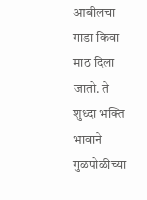आबीलचा गाडा किवा माठ दिला जातो. ते शुध्दा भक्ति भावाने गुळपोळीच्या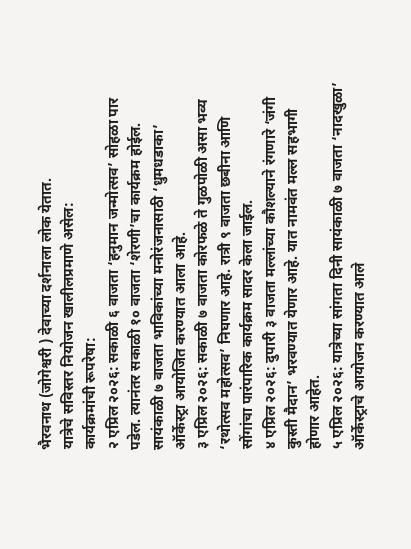भैरवनाथ (जोगेश्वरी ) देवाच्या दर्शनाला लोक येतात.
यात्रेचे सविस्तर नियोजन खालीलप्रमाणे असेल:
कार्यक्रमांची रूपरेषा:
२ एप्रिल २०२६: सकाळी ६ वाजता ‘हनुमान जन्मोत्सव’ सोहळा पार पडेल. त्यानंतर सकाळी १० वाजता ‘शेरणी’चा कार्यक्रम होईल. सायंकाळी ७ वाजता भाविकांच्या मनोरंजनासाठी ‘धुमधडाका’ ऑर्केस्ट्रा आयोजित करण्यात आला आहे.
३ एप्रिल २०२६: सकाळी ७ वाजता कोरफळे ते गुळपोळी असा भव्य ‘रथोत्सव महोत्सव’ निघणार आहे. रात्री ९ वाजता छबीना आणि सोंगांचा पारंपारिक कार्यक्रम सादर केला जाईल.
४ एप्रिल २०२६: दुपारी ३ वाजता मल्लांच्या कौशल्याने रंगणारे ‘जंगी कुस्ती मैदान’ भरवण्यात येणार आहे. यात नामवंत मल्ल सहभागी होणार आहेत.
५ एप्रिल २०२६: यात्रेच्या सांगता दिनी सायंकाळी ७ वाजता ‘नादखुळा’ ऑर्केस्ट्राचे आयोजन करण्यात आले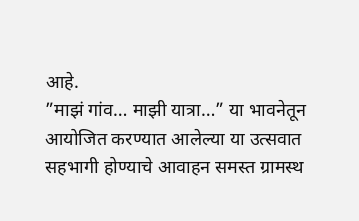आहे.
”माझं गांव… माझी यात्रा…” या भावनेतून आयोजित करण्यात आलेल्या या उत्सवात सहभागी होण्याचे आवाहन समस्त ग्रामस्थ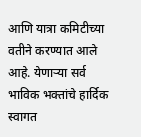आणि यात्रा कमिटीच्या वतीने करण्यात आले आहे. येणाऱ्या सर्व भाविक भक्तांचे हार्दिक स्वागत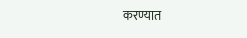करण्यात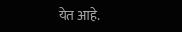येत आहे.